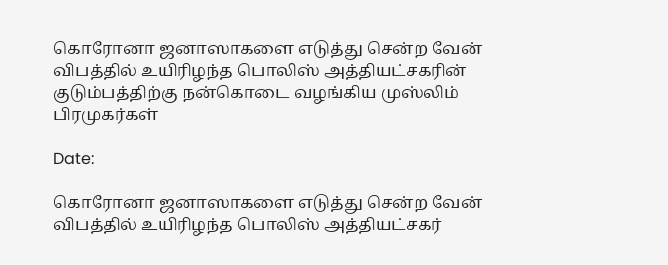கொரோனா ஜனாஸாகளை எடுத்து சென்ற வேன் விபத்தில் உயிரிழந்த பொலிஸ் அத்தியட்சகரின் குடும்பத்திற்கு நன்கொடை வழங்கிய முஸ்லிம் பிரமுகர்கள்

Date:

கொரோனா ஜனாஸாகளை எடுத்து சென்ற வேன் விபத்தில் உயிரிழந்த பொலிஸ் அத்தியட்சகர்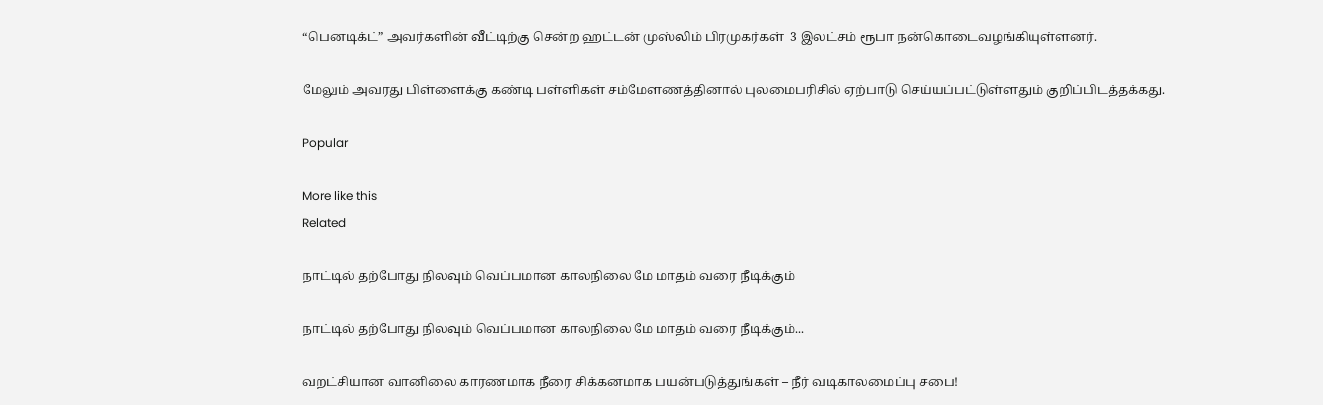“பெனடிக்ட்” அவர்களின் வீட்டிற்கு சென்ற ஹட்டன் முஸ்லிம் பிரமுகர்கள்  3 இலட்சம் ரூபா நன்கொடைவழங்கியுள்ளனர்.

மேலும் அவரது பிள்ளைக்கு கண்டி பள்ளிகள் சம்மேளணத்தினால் புலமைபரிசில் ஏற்பாடு செய்யப்பட்டுள்ளதும் குறிப்பிடத்தக்கது.

Popular

More like this
Related

நாட்டில் தற்போது நிலவும் வெப்பமான காலநிலை மே மாதம் வரை நீடிக்கும்

நாட்டில் தற்போது நிலவும் வெப்பமான காலநிலை மே மாதம் வரை நீடிக்கும்...

வறட்சியான வானிலை காரணமாக நீரை சிக்கனமாக பயன்படுத்துங்கள் – நீர் வடிகாலமைப்பு சபை!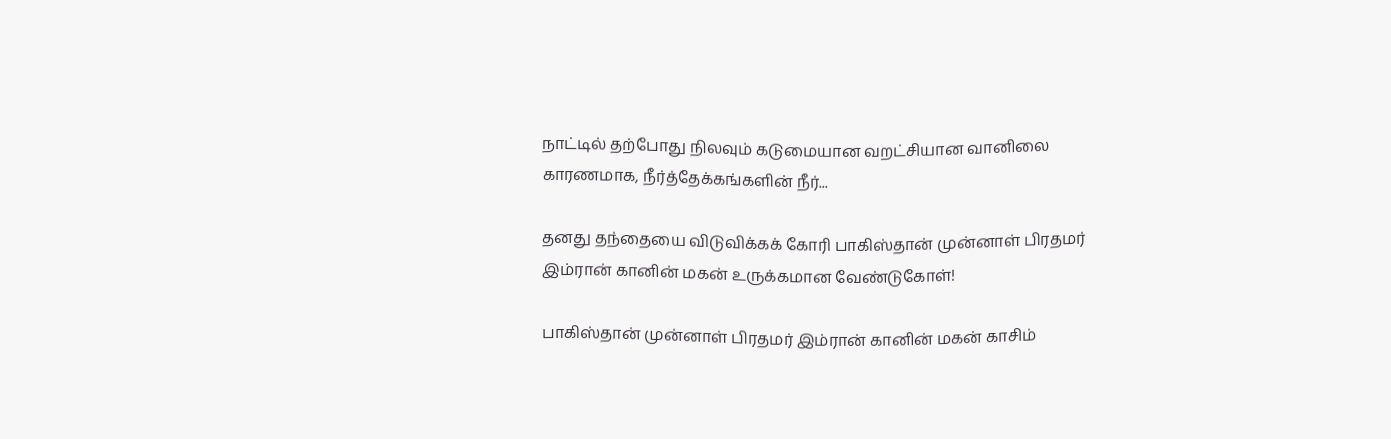நாட்டில் தற்போது நிலவும் கடுமையான வறட்சியான வானிலை காரணமாக, நீர்த்தேக்கங்களின் நீர்...

தனது தந்தையை விடுவிக்கக் கோரி பாகிஸ்தான் முன்னாள் பிரதமர் இம்ரான் கானின் மகன் உருக்கமான வேண்டுகோள்!

பாகிஸ்தான் முன்னாள் பிரதமர் இம்ரான் கானின் மகன் காசிம்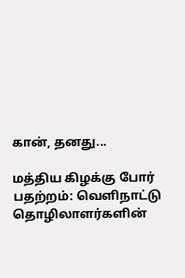கான், தனது...

மத்திய கிழக்கு போர் பதற்றம்: வெளிநாட்டு தொழிலாளர்களின்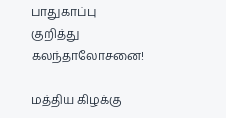பாதுகாப்பு குறித்து கலந்தாலோசனை!

மத்திய கிழக்கு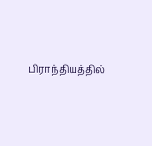பிராந்தியத்தில்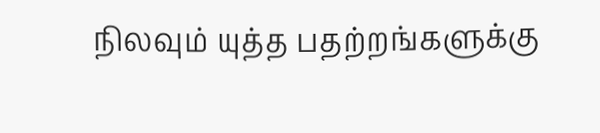நிலவும் யுத்த பதற்றங்களுக்கு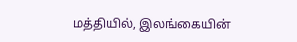மத்தியில், இலங்கையின்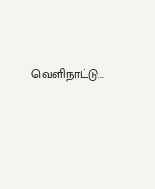வெளிநாட்டு...